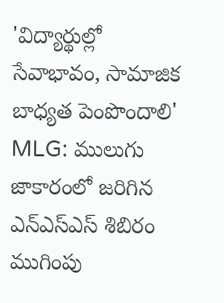'విద్యార్థుల్లో సేవాభావం, సామాజిక బాధ్యత పెంపొందాలి'
MLG: ములుగు జాకారంలో జరిగిన ఎన్ఎస్ఎస్ శిబిరం ముగింపు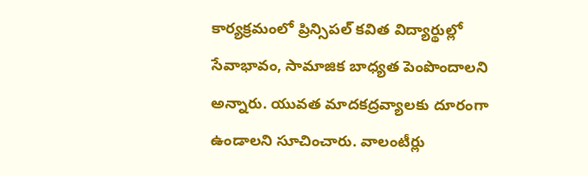కార్యక్రమంలో ప్రిన్సిపల్ కవిత విద్యార్థుల్లో సేవాభావం, సామాజిక బాధ్యత పెంపొందాలని అన్నారు. యువత మాదకద్రవ్యాలకు దూరంగా ఉండాలని సూచించారు. వాలంటీర్లు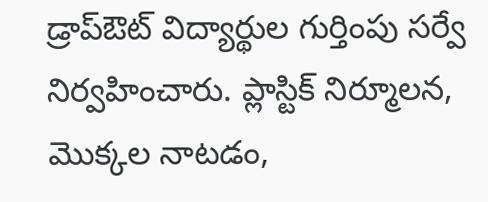డ్రాప్ఔట్ విద్యార్థుల గుర్తింపు సర్వే నిర్వహించారు. ప్లాస్టిక్ నిర్మూలన, మొక్కల నాటడం,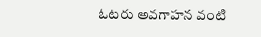ఓటరు అవగాహన వంటి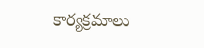కార్యక్రమాలు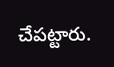చేపట్టారు.